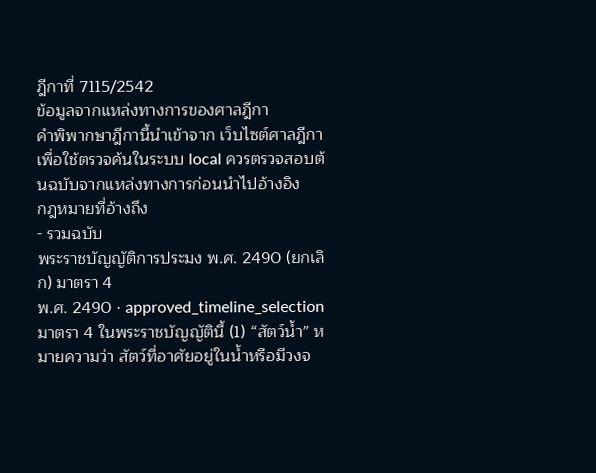ฎีกาที่ 7115/2542
ข้อมูลจากแหล่งทางการของศาลฎีกา
คำพิพากษาฎีกานี้นำเข้าจาก เว็บไซต์ศาลฎีกา เพื่อใช้ตรวจค้นในระบบ local ควรตรวจสอบต้นฉบับจากแหล่งทางการก่อนนำไปอ้างอิง
กฎหมายที่อ้างถึง
- รวมฉบับ
พระราชบัญญัติการประมง พ.ศ. 2490 (ยกเลิก) มาตรา 4
พ.ศ. 2490 · approved_timeline_selection
มาตรา 4 ในพระราชบัญญัตินี้ (1) “สัตว์น้ำ” หมายความว่า สัตว์ที่อาศัยอยู่ในน้ำหรือมีวงจ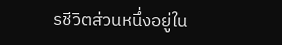รชีวิตส่วนหนึ่งอยู่ใน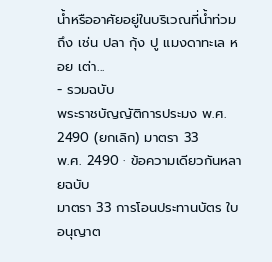น้ำหรืออาศัยอยู่ในบริเวณที่น้ำท่วมถึง เช่น ปลา กุ้ง ปู แมงดาทะเล หอย เต่า...
- รวมฉบับ
พระราชบัญญัติการประมง พ.ศ. 2490 (ยกเลิก) มาตรา 33
พ.ศ. 2490 · ข้อความเดียวกันหลายฉบับ
มาตรา 33 การโอนประทานบัตร ใบอนุญาต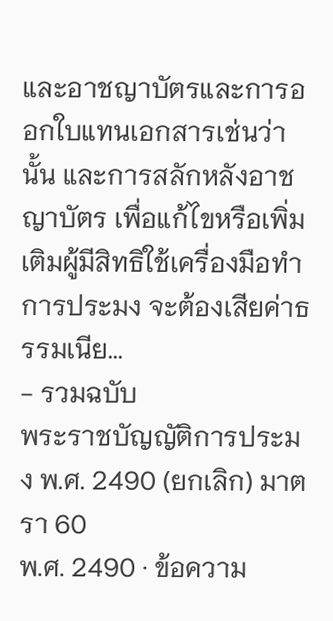และอาชญาบัตรและการออกใบแทนเอกสารเช่นว่านั้น และการสลักหลังอาชญาบัตร เพื่อแก้ไขหรือเพิ่มเติมผู้มีสิทธิใช้เครื่องมือทำการประมง จะต้องเสียค่าธรรมเนีย...
- รวมฉบับ
พระราชบัญญัติการประมง พ.ศ. 2490 (ยกเลิก) มาตรา 60
พ.ศ. 2490 · ข้อความ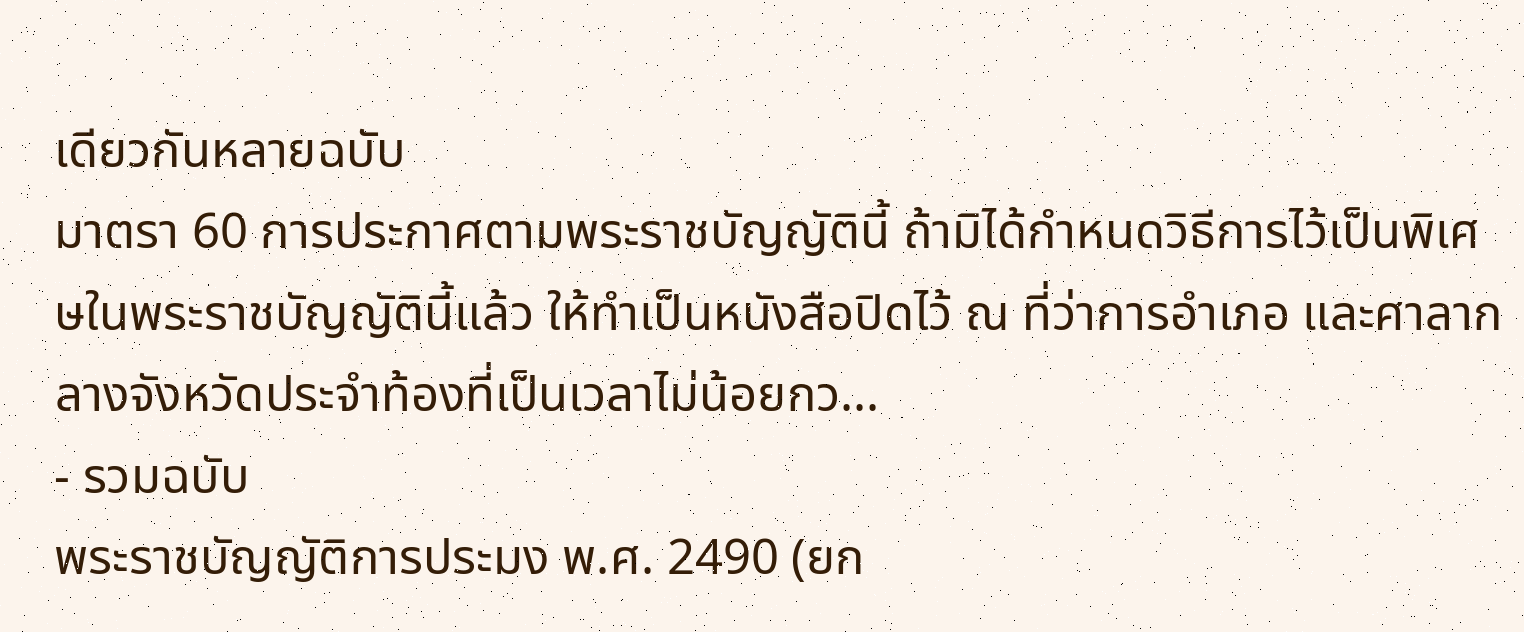เดียวกันหลายฉบับ
มาตรา 60 การประกาศตามพระราชบัญญัตินี้ ถ้ามิได้กำหนดวิธีการไว้เป็นพิเศษในพระราชบัญญัตินี้แล้ว ให้ทำเป็นหนังสือปิดไว้ ณ ที่ว่าการอำเภอ และศาลากลางจังหวัดประจำท้องที่เป็นเวลาไม่น้อยกว...
- รวมฉบับ
พระราชบัญญัติการประมง พ.ศ. 2490 (ยก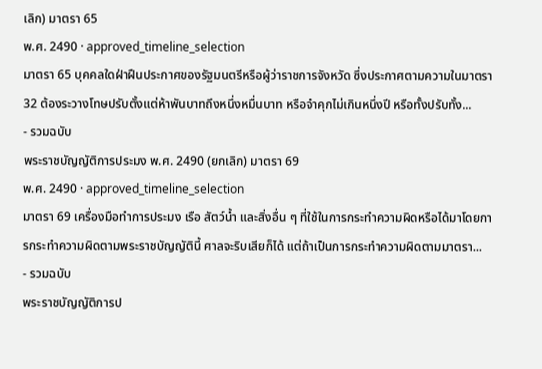เลิก) มาตรา 65
พ.ศ. 2490 · approved_timeline_selection
มาตรา 65 บุคคลใดฝ่าฝืนประกาศของรัฐมนตรีหรือผู้ว่าราชการจังหวัด ซึ่งประกาศตามความในมาตรา 32 ต้องระวางโทษปรับตั้งแต่ห้าพันบาทถึงหนึ่งหมื่นบาท หรือจำคุกไม่เกินหนึ่งปี หรือทั้งปรับทั้ง...
- รวมฉบับ
พระราชบัญญัติการประมง พ.ศ. 2490 (ยกเลิก) มาตรา 69
พ.ศ. 2490 · approved_timeline_selection
มาตรา 69 เครื่องมือทำการประมง เรือ สัตว์น้ำ และสิ่งอื่น ๆ ที่ใช้ในการกระทำความผิดหรือได้มาโดยการกระทำความผิดตามพระราชบัญญัตินี้ ศาลจะริบเสียก็ได้ แต่ถ้าเป็นการกระทำความผิดตามมาตรา...
- รวมฉบับ
พระราชบัญญัติการป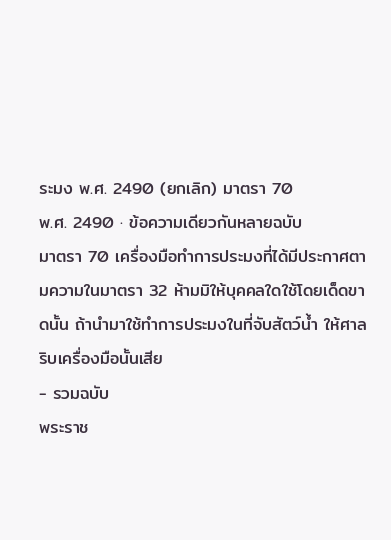ระมง พ.ศ. 2490 (ยกเลิก) มาตรา 70
พ.ศ. 2490 · ข้อความเดียวกันหลายฉบับ
มาตรา 70 เครื่องมือทำการประมงที่ได้มีประกาศตามความในมาตรา 32 ห้ามมิให้บุคคลใดใช้โดยเด็ดขาดนั้น ถ้านำมาใช้ทำการประมงในที่จับสัตว์น้ำ ให้ศาลริบเครื่องมือนั้นเสีย
- รวมฉบับ
พระราช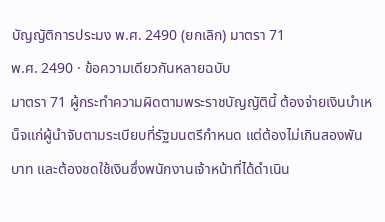บัญญัติการประมง พ.ศ. 2490 (ยกเลิก) มาตรา 71
พ.ศ. 2490 · ข้อความเดียวกันหลายฉบับ
มาตรา 71 ผู้กระทำความผิดตามพระราชบัญญัตินี้ ต้องจ่ายเงินบำเหน็จแก่ผู้นำจับตามระเบียบที่รัฐมนตรีกำหนด แต่ต้องไม่เกินสองพันบาท และต้องชดใช้เงินซึ่งพนักงานเจ้าหน้าที่ได้ดำเนิน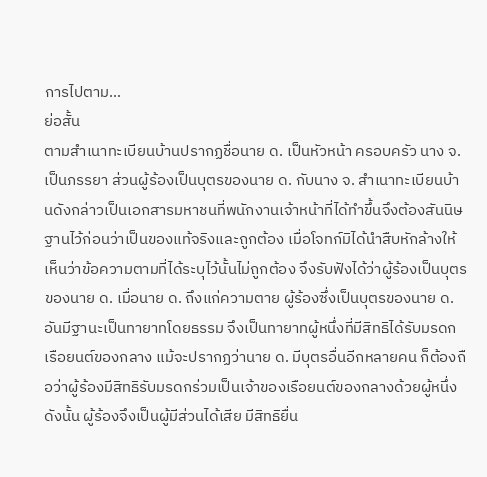การไปตาม...
ย่อสั้น
ตามสำเนาทะเบียนบ้านปรากฏชื่อนาย ด. เป็นหัวหน้า ครอบครัว นาง จ. เป็นภรรยา ส่วนผู้ร้องเป็นบุตรของนาย ด. กับนาง จ. สำเนาทะเบียนบ้านดังกล่าวเป็นเอกสารมหาชนที่พนักงานเจ้าหน้าที่ได้ทำขึ้นจึงต้องสันนิษฐานไว้ก่อนว่าเป็นของแท้จริงและถูกต้อง เมื่อโจทก์มิได้นำสืบหักล้างให้เห็นว่าข้อความตามที่ได้ระบุไว้นั้นไม่ถูกต้อง จึงรับฟังได้ว่าผู้ร้องเป็นบุตรของนาย ด. เมื่อนาย ด. ถึงแก่ความตาย ผู้ร้องซึ่งเป็นบุตรของนาย ด. อันมีฐานะเป็นทายาทโดยธรรม จึงเป็นทายาทผู้หนึ่งที่มีสิทธิได้รับมรดกเรือยนต์ของกลาง แม้จะปรากฏว่านาย ด. มีบุตรอื่นอีกหลายคน ก็ต้องถือว่าผู้ร้องมีสิทธิรับมรดกร่วมเป็นเจ้าของเรือยนต์ของกลางด้วยผู้หนึ่ง ดังนั้น ผู้ร้องจึงเป็นผู้มีส่วนได้เสีย มีสิทธิยื่น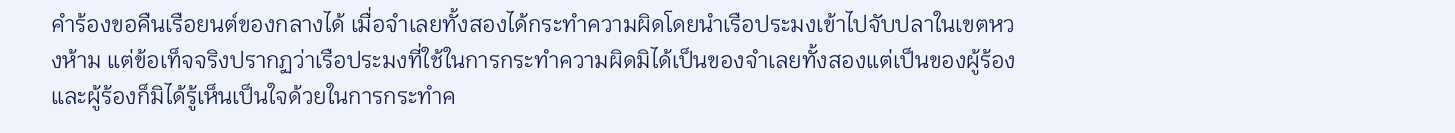คำร้องขอคืนเรือยนต์ของกลางได้ เมื่อจำเลยทั้งสองได้กระทำความผิดโดยนำเรือประมงเข้าไปจับปลาในเขตหวงห้าม แต่ข้อเท็จจริงปรากฏว่าเรือประมงที่ใช้ในการกระทำความผิดมิได้เป็นของจำเลยทั้งสองแต่เป็นของผู้ร้องและผู้ร้องก็มิได้รู้เห็นเป็นใจด้วยในการกระทำค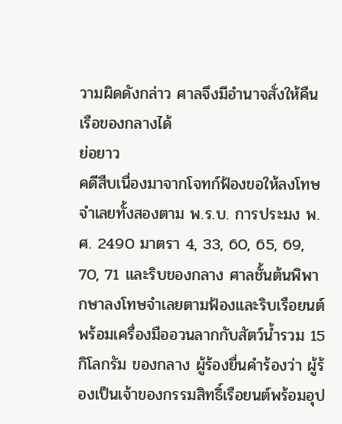วามผิดดังกล่าว ศาลจึงมีอำนาจสั่งให้คืนเรือของกลางได้
ย่อยาว
คดีสืบเนื่องมาจากโจทก์ฟ้องขอให้ลงโทษจำเลยทั้งสองตาม พ.ร.บ. การประมง พ.ศ. 2490 มาตรา 4, 33, 60, 65, 69, 70, 71 และริบของกลาง ศาลชั้นต้นพิพากษาลงโทษจำเลยตามฟ้องและริบเรือยนต์พร้อมเครื่องมืออวนลากกับสัตว์น้ำรวม 15 กิโลกรัม ของกลาง ผู้ร้องยื่นคำร้องว่า ผู้ร้องเป็นเจ้าของกรรมสิทธิ์เรือยนต์พร้อมอุป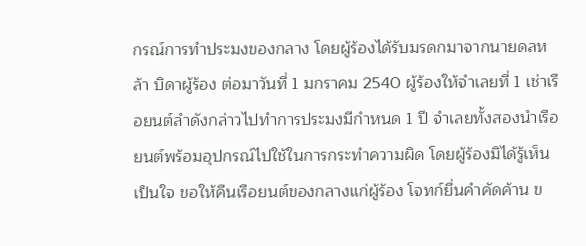กรณ์การทำประมงของกลาง โดยผู้ร้องได้รับมรดกมาจากนายดลหล้า บิดาผู้ร้อง ต่อมาวันที่ 1 มกราคม 2540 ผู้ร้องให้จำเลยที่ 1 เช่าเรือยนต์ลำดังกล่าวไปทำการประมงมีกำหนด 1 ปี จำเลยทั้งสองนำเรือยนต์พร้อมอุปกรณ์ไปใช้ในการกระทำความผิด โดยผู้ร้องมิได้รู้เห็นเป็นใจ ขอให้คืนเรือยนต์ของกลางแก่ผู้ร้อง โจทก์ยื่นคำคัดค้าน ข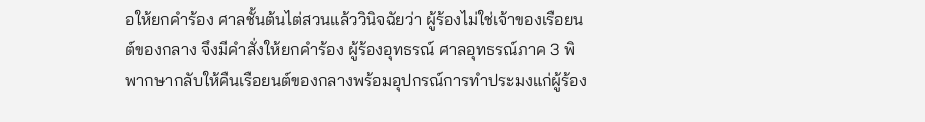อให้ยกคำร้อง ศาลชั้นต้นไต่สวนแล้ววินิจฉัยว่า ผู้ร้องไม่ใช่เจ้าของเรือยนต์ของกลาง จึงมีคำสั่งให้ยกคำร้อง ผู้ร้องอุทธรณ์ ศาลอุทธรณ์ภาค 3 พิพากษากลับให้คืนเรือยนต์ของกลางพร้อมอุปกรณ์การทำประมงแก่ผู้ร้อง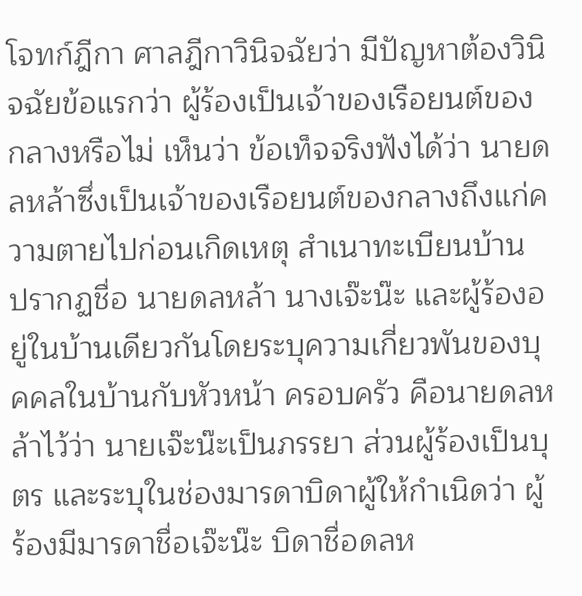โจทก์ฎีกา ศาลฎีกาวินิจฉัยว่า มีปัญหาต้องวินิจฉัยข้อแรกว่า ผู้ร้องเป็นเจ้าของเรือยนต์ของกลางหรือไม่ เห็นว่า ข้อเท็จจริงฟังได้ว่า นายดลหล้าซึ่งเป็นเจ้าของเรือยนต์ของกลางถึงแก่ความตายไปก่อนเกิดเหตุ สำเนาทะเบียนบ้าน ปรากฏชื่อ นายดลหล้า นางเจ๊ะน๊ะ และผู้ร้องอยู่ในบ้านเดียวกันโดยระบุความเกี่ยวพันของบุคคลในบ้านกับหัวหน้า ครอบครัว คือนายดลหล้าไว้ว่า นายเจ๊ะน๊ะเป็นภรรยา ส่วนผู้ร้องเป็นบุตร และระบุในช่องมารดาบิดาผู้ให้กำเนิดว่า ผู้ร้องมีมารดาชื่อเจ๊ะน๊ะ บิดาชื่อดลห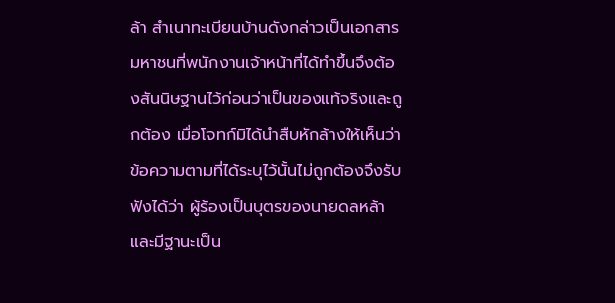ล้า สำเนาทะเบียนบ้านดังกล่าวเป็นเอกสารมหาชนที่พนักงานเจ้าหน้าที่ได้ทำขึ้นจึงต้องสันนิษฐานไว้ก่อนว่าเป็นของแท้จริงและถูกต้อง เมื่อโจทก์มิได้นำสืบหักล้างให้เห็นว่าข้อความตามที่ได้ระบุไว้นั้นไม่ถูกต้องจึงรับฟังได้ว่า ผู้ร้องเป็นบุตรของนายดลหล้าและมีฐานะเป็น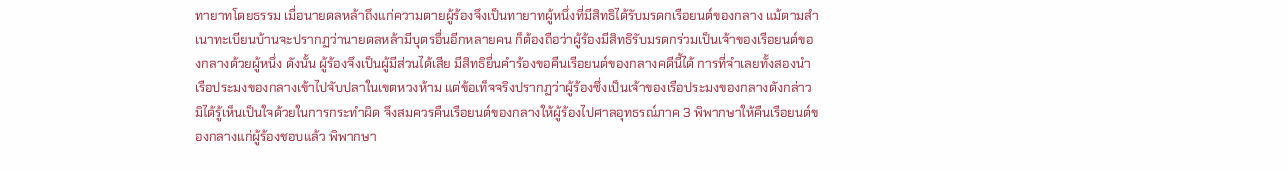ทายาทโดยธรรม เมื่อนายดลหล้าถึงแก่ความตายผู้ร้องจึงเป็นทายาทผู้หนึ่งที่มีสิทธิได้รับมรดกเรือยนต์ของกลาง แม้ตามสำเนาทะเบียนบ้านจะปรากฏว่านายดลหล้ามีบุตรอื่นอีกหลายคน ก็ต้องถือว่าผู้ร้องมีสิทธิรับมรดกร่วมเป็นเจ้าของเรือยนต์ของกลางด้วยผู้หนึ่ง ดังนั้น ผู้ร้องจึงเป็นผู้มีส่วนได้เสีย มีสิทธิยื่นคำร้องขอคืนเรือยนต์ของกลางคดีนี้ได้ การที่จำเลยทั้งสองนำเรือประมงของกลางเข้าไปจับปลาในเขตหวงห้าม แต่ข้อเท็จจริงปรากฏว่าผู้ร้องซึ่งเป็นเจ้าของเรือประมงของกลางดังกล่าวมิได้รู้เห็นเป็นใจด้วยในการกระทำผิด จึงสมควรคืนเรือยนต์ของกลางให้ผู้ร้องไปศาลอุทธรณ์ภาค 3 พิพากษาให้คืนเรือยนต์ของกลางแก่ผู้ร้องชอบแล้ว พิพากษา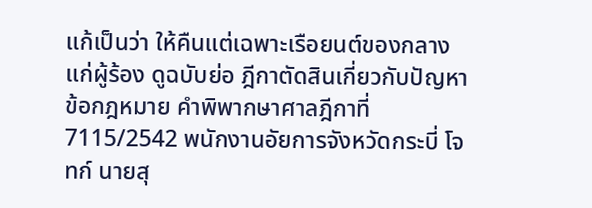แก้เป็นว่า ให้คืนแต่เฉพาะเรือยนต์ของกลางแก่ผู้ร้อง ดูฉบับย่อ ฎีกาตัดสินเกี่ยวกับปัญหาข้อกฎหมาย คำพิพากษาศาลฎีกาที่ 7115/2542 พนักงานอัยการจังหวัดกระบี่ โจทก์ นายสุ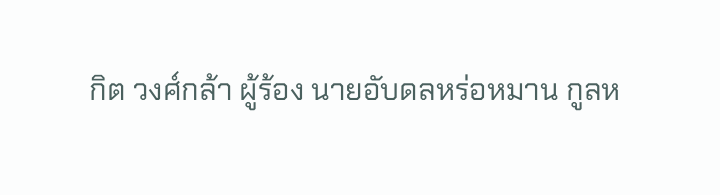กิต วงศ์กล้า ผู้ร้อง นายอับดลหร่อหมาน กูลห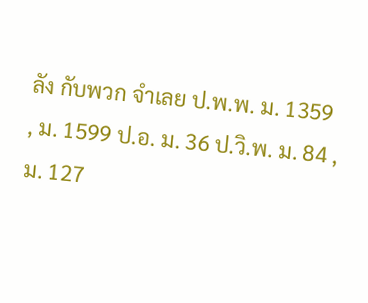ลัง กับพวก จำเลย ป.พ.พ. ม. 1359 , ม. 1599 ป.อ. ม. 36 ป.วิ.พ. ม. 84 , ม. 127